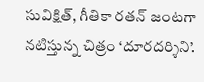సువిక్షిత్, గీతికా రతన్ జంటగా నటిస్తున్న చిత్రం ‘దూరదర్శిని’.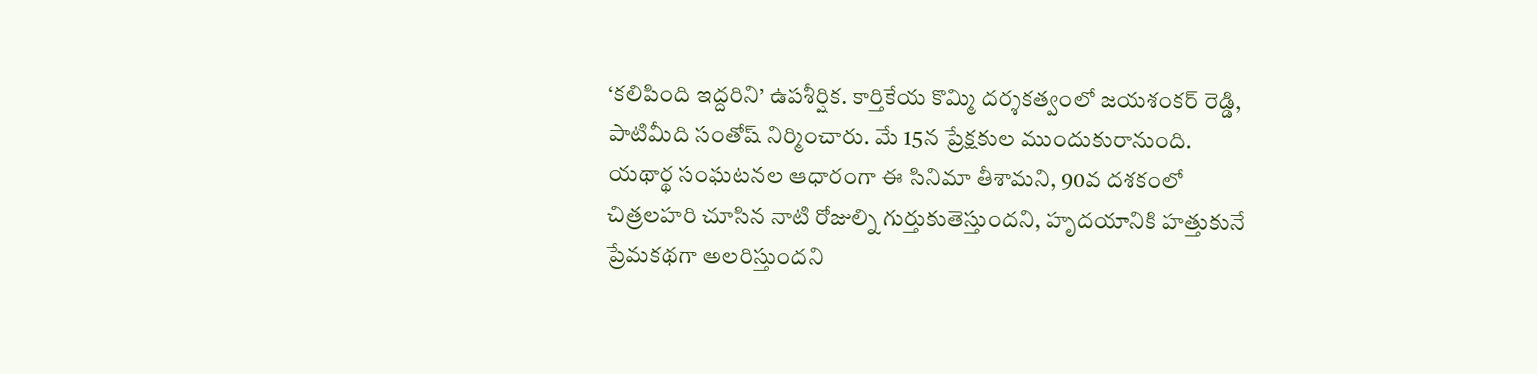‘కలిపింది ఇద్దరిని’ ఉపశీర్షిక. కార్తికేయ కొమ్మి దర్శకత్వంలో జయశంకర్ రెడ్డి, పాటిమీది సంతోష్ నిర్మించారు. మే 15న ప్రేక్షకుల ముందుకురానుంది.
యథార్థ సంఘటనల ఆధారంగా ఈ సినిమా తీశామని, 90వ దశకంలో చిత్రలహరి చూసిన నాటి రోజుల్ని గుర్తుకుతెస్తుందని, హృదయానికి హత్తుకునే ప్రేమకథగా అలరిస్తుందని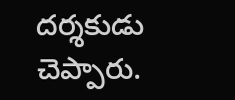దర్శకుడు చెప్పారు.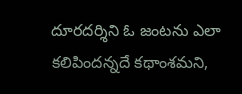దూరదర్శిని ఓ జంటను ఎలా కలిపిందన్నదే కథాంశమని,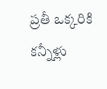ప్రతీ ఒక్కరికి కన్నీళ్లు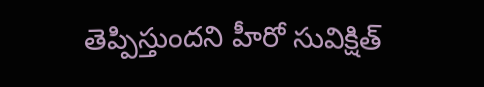తెప్పిస్తుందని హీరో సువిక్షిత్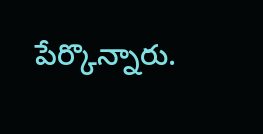పేర్కొన్నారు.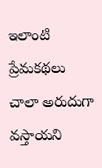ఇలాంటి ప్రేమకథలు చాలా అరుదుగా వస్తాయని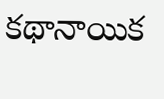కథానాయిక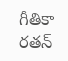గీతికా రతన్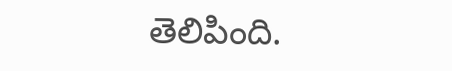తెలిపింది.